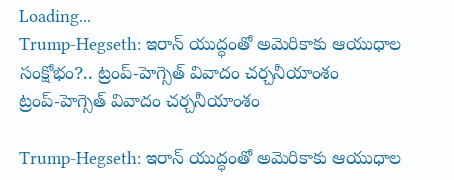Loading...
Trump-Hegseth: ఇరాన్ యుద్ధంతో అమెరికాకు ఆయుధాల సంక్షోభం?.. ట్రంప్-హెగ్సెత్ వివాదం చర్చనీయాంశం
ట్రంప్-హెగ్సెత్ వివాదం చర్చనీయాంశం

Trump-Hegseth: ఇరాన్ యుద్ధంతో అమెరికాకు ఆయుధాల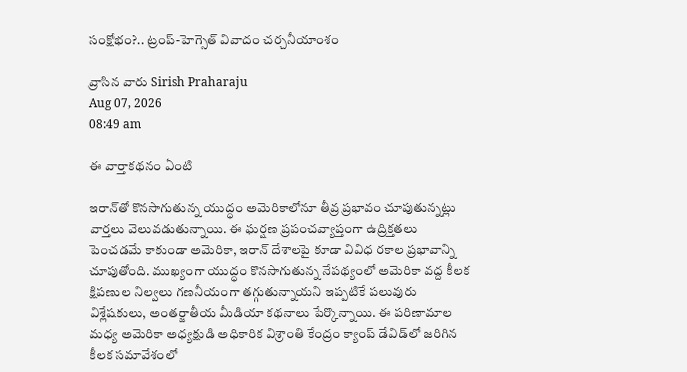సంక్షోభం?.. ట్రంప్-హెగ్సెత్ వివాదం చర్చనీయాంశం

వ్రాసిన వారు Sirish Praharaju
Aug 07, 2026
08:49 am

ఈ వార్తాకథనం ఏంటి

ఇరాన్‌తో కొనసాగుతున్న యుద్ధం అమెరికాలోనూ తీవ్ర ప్రభావం చూపుతున్నట్లు వార్తలు వెలువడుతున్నాయి. ఈ ఘర్షణ ప్రపంచవ్యాప్తంగా ఉద్రిక్తతలు పెంచడమే కాకుండా అమెరికా, ఇరాన్ దేశాలపై కూడా వివిధ రకాల ప్రభావాన్ని చూపుతోంది. ముఖ్యంగా యుద్ధం కొనసాగుతున్న నేపథ్యంలో అమెరికా వద్ద కీలక క్షిపణుల నిల్వలు గణనీయంగా తగ్గుతున్నాయని ఇప్పటికే పలువురు విశ్లేషకులు, అంతర్జాతీయ మీడియా కథనాలు పేర్కొన్నాయి. ఈ పరిణామాల మధ్య అమెరికా అధ్యక్షుడి అధికారిక విశ్రాంతి కేంద్రం క్యాంప్ డేవిడ్‌లో జరిగిన కీలక సమావేశంలో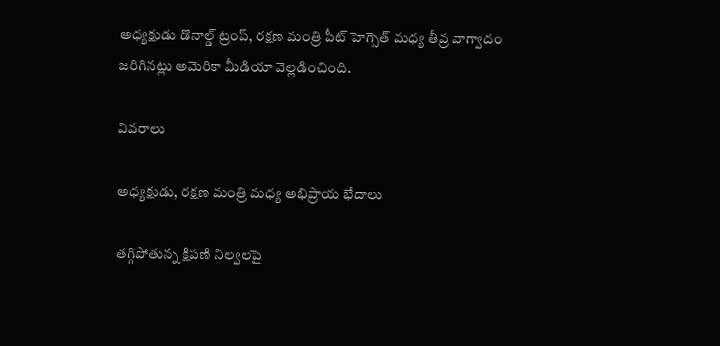అధ్యక్షుడు డొనాల్డ్ ట్రంప్, రక్షణ మంత్రి పీట్ హెగ్సెత్ మధ్య తీవ్ర వాగ్వాదం జరిగినట్లు అమెరికా మీడియా వెల్లడించింది.

వివరాలు

అధ్యక్షుడు, రక్షణ మంత్రి మధ్య అభిప్రాయ భేదాలు

తగ్గిపోతున్న క్షిపణి నిల్వలపై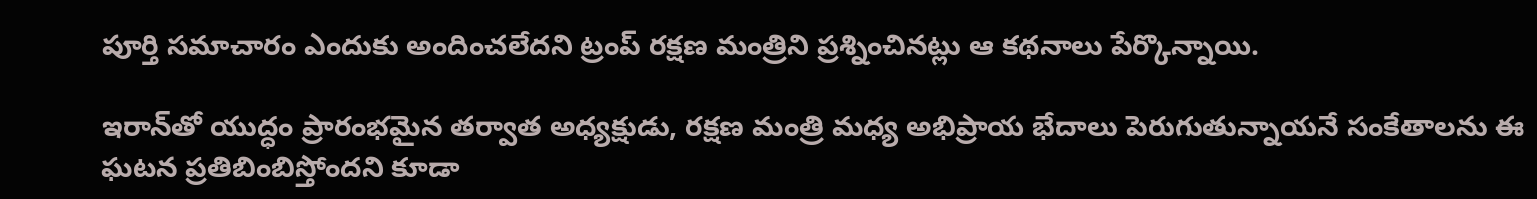పూర్తి సమాచారం ఎందుకు అందించలేదని ట్రంప్ రక్షణ మంత్రిని ప్రశ్నించినట్లు ఆ కథనాలు పేర్కొన్నాయి.

ఇరాన్‌తో యుద్ధం ప్రారంభమైన తర్వాత అధ్యక్షుడు, రక్షణ మంత్రి మధ్య అభిప్రాయ భేదాలు పెరుగుతున్నాయనే సంకేతాలను ఈ ఘటన ప్రతిబింబిస్తోందని కూడా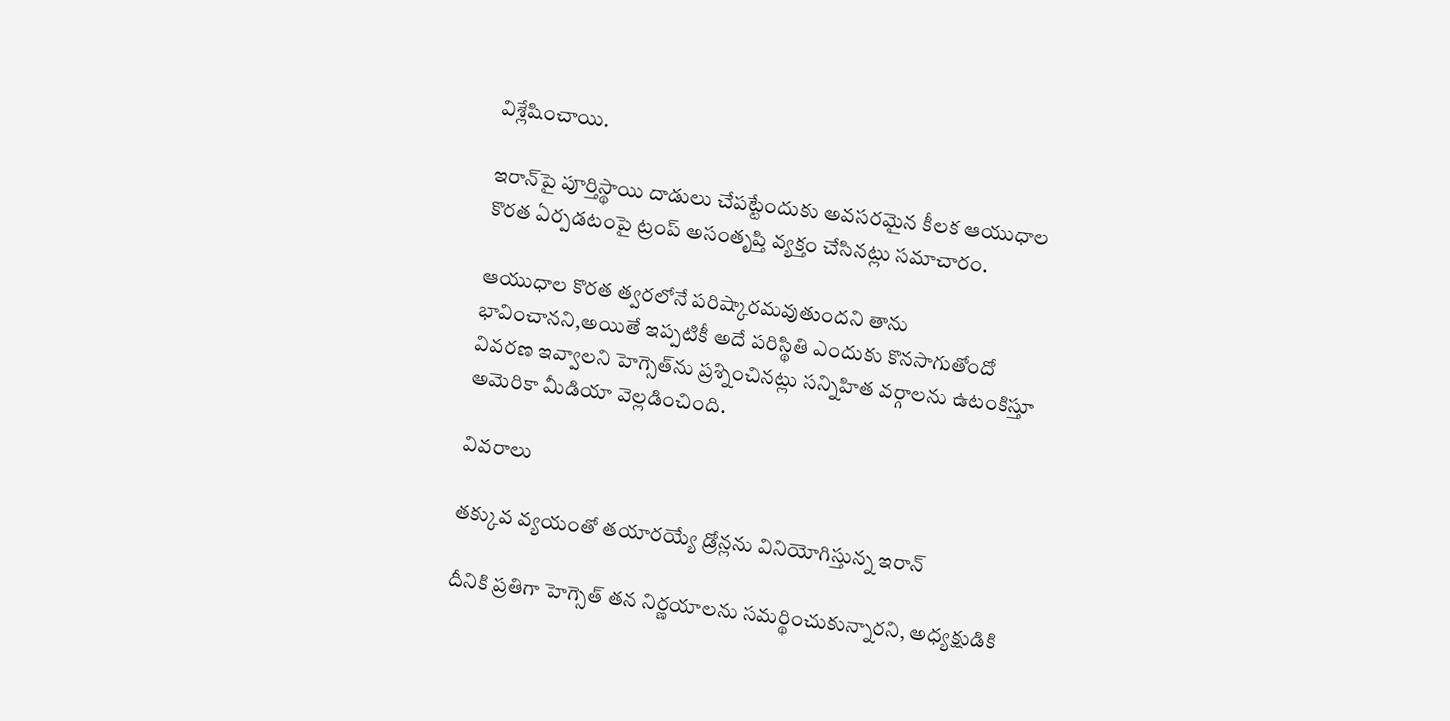విశ్లేషించాయి.

ఇరాన్‌పై పూర్తిస్థాయి దాడులు చేపట్టేందుకు అవసరమైన కీలక ఆయుధాల కొరత ఏర్పడటంపై ట్రంప్ అసంతృప్తి వ్యక్తం చేసినట్లు సమాచారం.

ఆయుధాల కొరత త్వరలోనే పరిష్కారమవుతుందని తాను భావించానని,అయితే ఇప్పటికీ అదే పరిస్థితి ఎందుకు కొనసాగుతోందో వివరణ ఇవ్వాలని హెగ్సెత్‌ను ప్రశ్నించినట్లు సన్నిహిత వర్గాలను ఉటంకిస్తూ అమెరికా మీడియా వెల్లడించింది.

వివరాలు

తక్కువ వ్యయంతో తయారయ్యే డ్రోన్లను వినియోగిస్తున్న ఇరాన్

దీనికి ప్రతిగా హెగ్సెత్ తన నిర్ణయాలను సమర్థించుకున్నారని, అధ్యక్షుడికి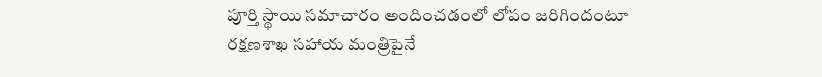పూర్తి స్థాయి సమాచారం అందించడంలో లోపం జరిగిందంటూ రక్షణశాఖ సహాయ మంత్రిపైనే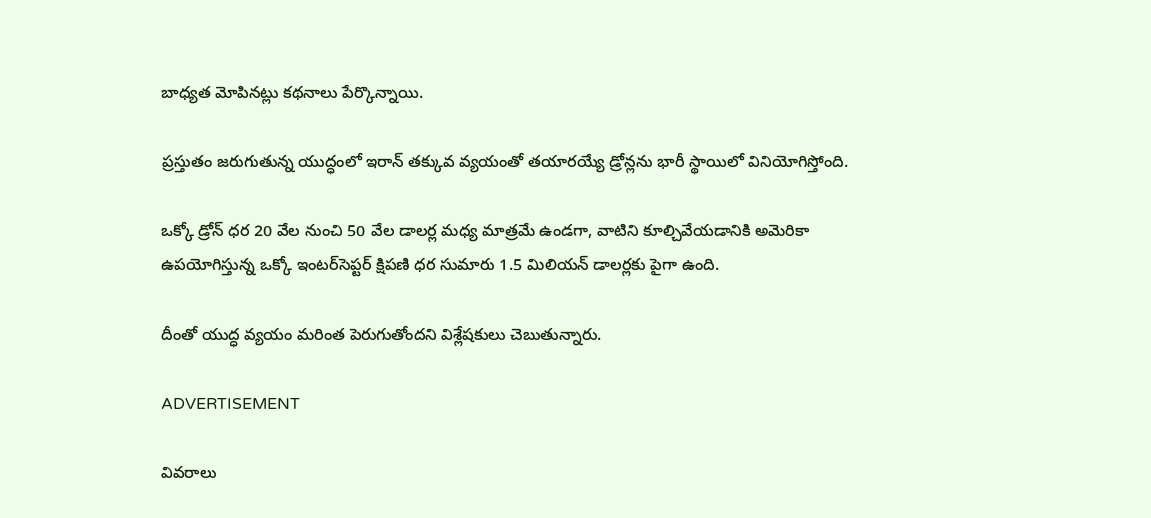బాధ్యత మోపినట్లు కథనాలు పేర్కొన్నాయి.

ప్రస్తుతం జరుగుతున్న యుద్ధంలో ఇరాన్ తక్కువ వ్యయంతో తయారయ్యే డ్రోన్లను భారీ స్థాయిలో వినియోగిస్తోంది.

ఒక్కో డ్రోన్ ధర 20 వేల నుంచి 50 వేల డాలర్ల మధ్య మాత్రమే ఉండగా, వాటిని కూల్చివేయడానికి అమెరికా ఉపయోగిస్తున్న ఒక్కో ఇంటర్‌సెప్టర్ క్షిపణి ధర సుమారు 1.5 మిలియన్ డాలర్లకు పైగా ఉంది.

దీంతో యుద్ధ వ్యయం మరింత పెరుగుతోందని విశ్లేషకులు చెబుతున్నారు.

ADVERTISEMENT

వివరాలు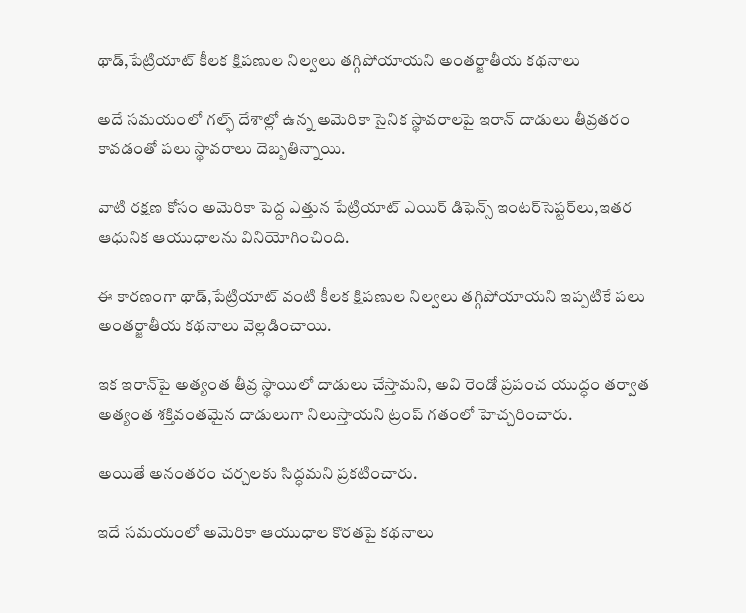థాడ్,పేట్రియాట్ కీలక క్షిపణుల నిల్వలు తగ్గిపోయాయని అంతర్జాతీయ కథనాలు

అదే సమయంలో గల్ఫ్ దేశాల్లో ఉన్న అమెరికా సైనిక స్థావరాలపై ఇరాన్ దాడులు తీవ్రతరం కావడంతో పలు స్థావరాలు దెబ్బతిన్నాయి.

వాటి రక్షణ కోసం అమెరికా పెద్ద ఎత్తున పేట్రియాట్ ఎయిర్ డిఫెన్స్ ఇంటర్‌సెప్టర్‌లు,ఇతర ఆధునిక ఆయుధాలను వినియోగించింది.

ఈ కారణంగా థాడ్,పేట్రియాట్ వంటి కీలక క్షిపణుల నిల్వలు తగ్గిపోయాయని ఇప్పటికే పలు అంతర్జాతీయ కథనాలు వెల్లడించాయి.

ఇక ఇరాన్‌పై అత్యంత తీవ్ర స్థాయిలో దాడులు చేస్తామని, అవి రెండో ప్రపంచ యుద్ధం తర్వాత అత్యంత శక్తివంతమైన దాడులుగా నిలుస్తాయని ట్రంప్ గతంలో హెచ్చరించారు.

అయితే అనంతరం చర్చలకు సిద్ధమని ప్రకటించారు.

ఇదే సమయంలో అమెరికా ఆయుధాల కొరతపై కథనాలు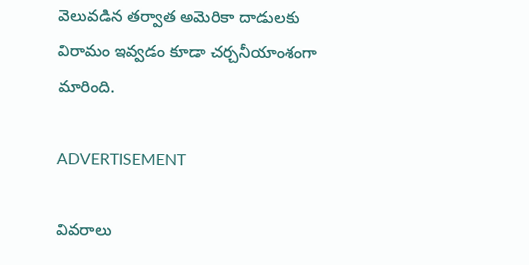వెలువడిన తర్వాత అమెరికా దాడులకు విరామం ఇవ్వడం కూడా చర్చనీయాంశంగా మారింది.

ADVERTISEMENT

వివరాలు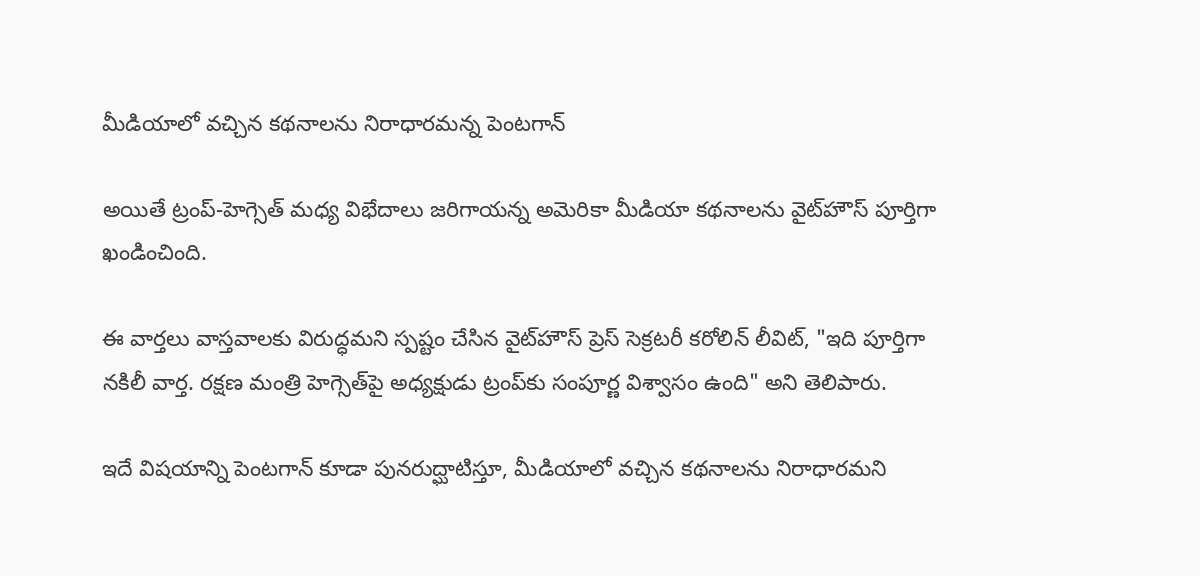మీడియాలో వచ్చిన కథనాలను నిరాధారమన్న పెంటగాన్

అయితే ట్రంప్-హెగ్సెత్ మధ్య విభేదాలు జరిగాయన్న అమెరికా మీడియా కథనాలను వైట్‌హౌస్ పూర్తిగా ఖండించింది.

ఈ వార్తలు వాస్తవాలకు విరుద్ధమని స్పష్టం చేసిన వైట్‌హౌస్ ప్రెస్ సెక్రటరీ కరోలిన్ లీవిట్, "ఇది పూర్తిగా నకిలీ వార్త. రక్షణ మంత్రి హెగ్సెత్‌పై అధ్యక్షుడు ట్రంప్‌కు సంపూర్ణ విశ్వాసం ఉంది" అని తెలిపారు.

ఇదే విషయాన్ని పెంటగాన్ కూడా పునరుద్ఘాటిస్తూ, మీడియాలో వచ్చిన కథనాలను నిరాధారమని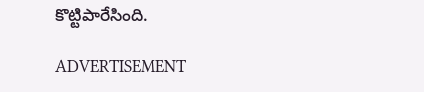కొట్టిపారేసింది.

ADVERTISEMENT